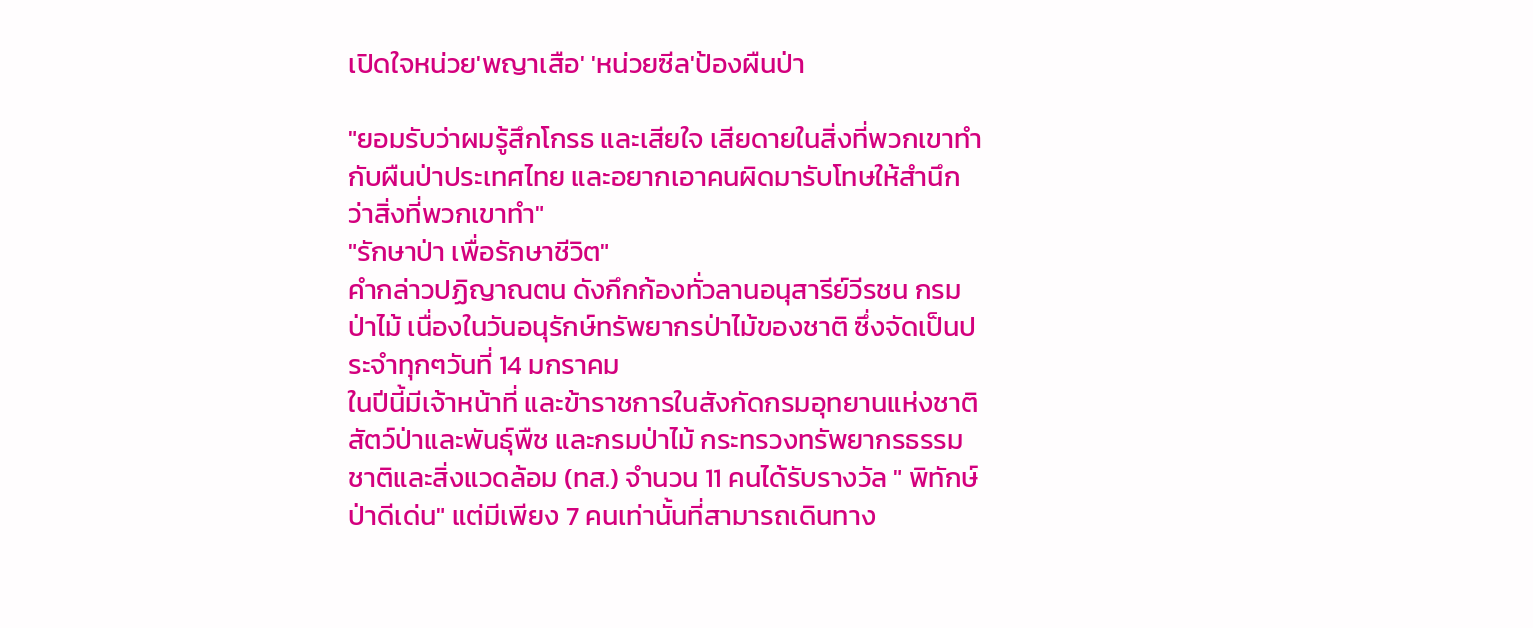เปิดใจหน่วย'พญาเสือ' 'หน่วยซีล'ป้องผืนป่า

"ยอมรับว่าผมรู้สึกโกรธ และเสียใจ เสียดายในสิ่งที่พวกเขาทำกับผืนป่าประเทศไทย และอยากเอาคนผิดมารับโทษให้สำนึกว่าสิ่งที่พวกเขาทำ"
"รักษาป่า เพื่อรักษาชีวิต"
คำกล่าวปฏิญาณตน ดังกึกก้องทั่วลานอนุสารีย์วีรชน กรมป่าไม้ เนื่องในวันอนุรักษ์ทรัพยากรป่าไม้ของชาติ ซึ่งจัดเป็นประจำทุกๆวันที่ 14 มกราคม
ในปีนี้มีเจ้าหน้าที่ และข้าราชการในสังกัดกรมอุทยานแห่งชาติสัตว์ป่าและพันธุ์พืช และกรมป่าไม้ กระทรวงทรัพยากรธรรมชาติและสิ่งแวดล้อม (ทส.) จำนวน 11 คนได้รับรางวัล " พิทักษ์ป่าดีเด่น" แต่มีเพียง 7 คนเท่านั้นที่สามารถเดินทาง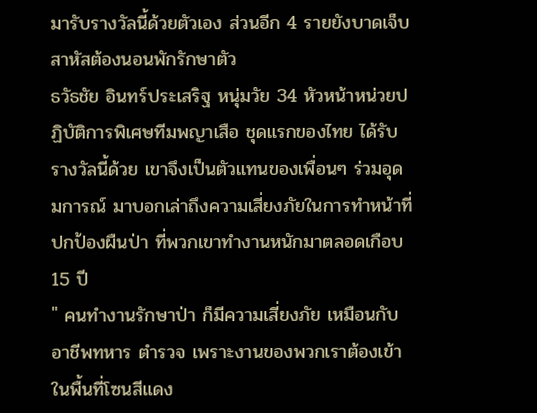มารับรางวัลนี้ด้วยตัวเอง ส่วนอีก 4 รายยังบาดเจ็บสาหัสต้องนอนพักรักษาตัว
ธวัธชัย อินทร์ประเสริฐ หนุ่มวัย 34 หัวหน้าหน่วยปฏิบัติการพิเศษทีมพญาเสือ ชุดแรกของไทย ได้รับรางวัลนี้ด้วย เขาจึงเป็นตัวแทนของเพื่อนๆ ร่วมอุดมการณ์ มาบอกเล่าถึงความเสี่ยงภัยในการทำหน้าที่ปกป้องผืนป่า ที่พวกเขาทำงานหนักมาตลอดเกือบ 15 ปี
" คนทำงานรักษาป่า ก็มีความเสี่ยงภัย เหมือนกับอาชีพทหาร ตำรวจ เพราะงานของพวกเราต้องเข้าในพื้นที่โซนสีแดง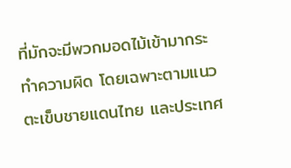ที่มักจะมีพวกมอดไม้เข้ามากระทำความผิด โดยเฉพาะตามแนวตะเข็บชายแดนไทย และประเทศ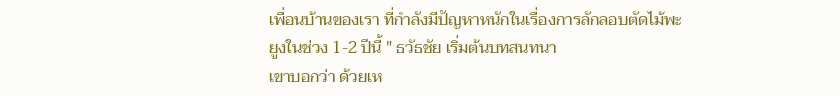เพื่อนบ้านของเรา ที่กำลังมีปัญหาหนักในเรื่องการลักลอบตัดไม้พะยูงในช่วง 1-2 ปีนี้ " ธวัธชัย เริ่มต้นบทสนทนา
เขาบอกว่า ด้วยเห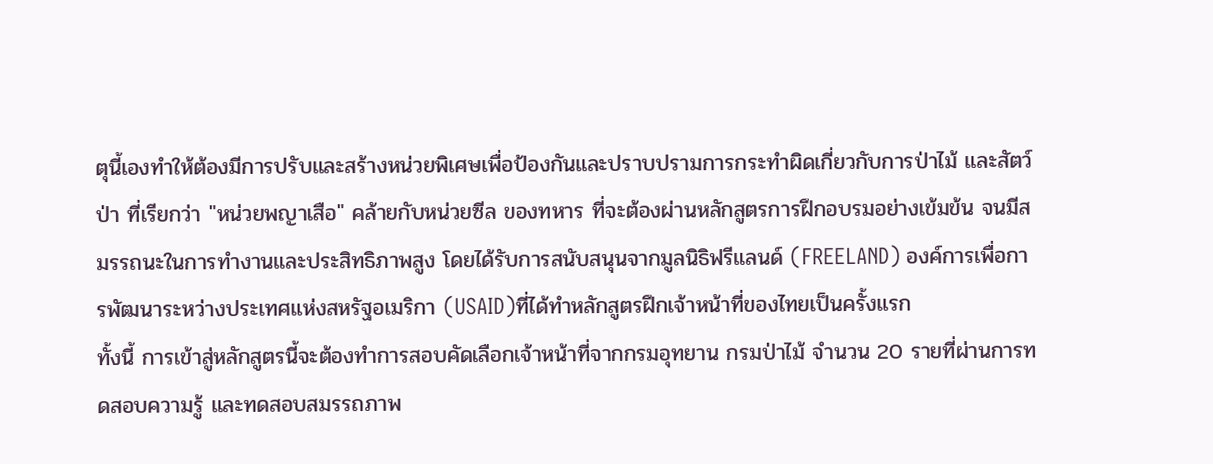ตุนี้เองทำให้ต้องมีการปรับและสร้างหน่วยพิเศษเพื่อป้องกันและปราบปรามการกระทำผิดเกี่ยวกับการป่าไม้ และสัตว์ป่า ที่เรียกว่า "หน่วยพญาเสือ" คล้ายกับหน่วยซีล ของทหาร ที่จะต้องผ่านหลักสูตรการฝึกอบรมอย่างเข้มข้น จนมีสมรรถนะในการทำงานและประสิทธิภาพสูง โดยได้รับการสนับสนุนจากมูลนิธิฟรีแลนด์ (FREELAND) องค์การเพื่อการพัฒนาระหว่างประเทศแห่งสหรัฐอเมริกา (USAID)ที่ได้ทำหลักสูตรฝึกเจ้าหน้าที่ของไทยเป็นครั้งแรก
ทั้งนี้ การเข้าสู่หลักสูตรนี้จะต้องทำการสอบคัดเลือกเจ้าหน้าที่จากกรมอุทยาน กรมป่าไม้ จำนวน 20 รายที่ผ่านการทดสอบความรู้ และทดสอบสมรรถภาพ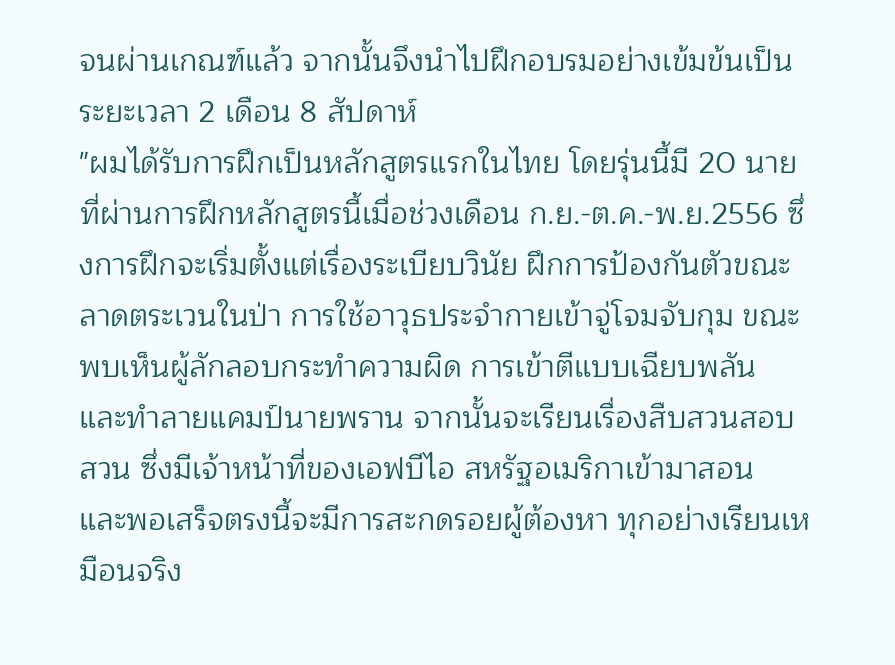จนผ่านเกณฑ์แล้ว จากนั้นจึงนำไปฝึกอบรมอย่างเข้มข้นเป็นระยะเวลา 2 เดือน 8 สัปดาห์
"ผมได้รับการฝึกเป็นหลักสูตรแรกในไทย โดยรุ่นนี้มี 20 นายที่ผ่านการฝึกหลักสูตรนี้เมื่อช่วงเดือน ก.ย.-ต.ค.-พ.ย.2556 ซึ่งการฝึกจะเริ่มตั้งแต่เรื่องระเบียบวินัย ฝึกการป้องกันตัวขณะลาดตระเวนในป่า การใช้อาวุธประจำกายเข้าจู่โจมจับกุม ขณะพบเห็นผู้ลักลอบกระทำความผิด การเข้าตีแบบเฉียบพลัน และทำลายแคมป์นายพราน จากนั้นจะเรียนเรื่องสืบสวนสอบสวน ซึ่งมีเจ้าหน้าที่ของเอฟบีไอ สหรัฐอเมริกาเข้ามาสอน
และพอเสร็จตรงนี้จะมีการสะกดรอยผู้ต้องหา ทุกอย่างเรียนเหมือนจริง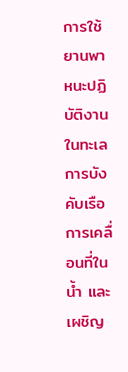การใช้ยานพาหนะปฏิบัติงานในทะเล การบังคับเรือ การเคลื่อนที่ในน้ำ และเผชิญ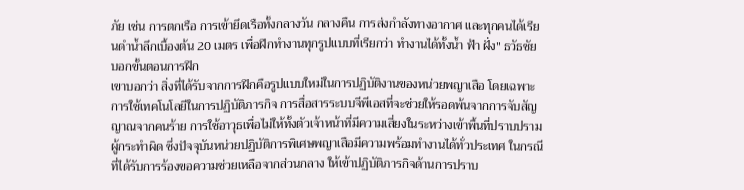ภัย เช่น การตกเรือ การเข้ายึดเรือทั้งกลางวัน กลางคืน การส่งกำลังทางอากาศ และทุกคนได้เรียนดำน้ำลึกเบื้องต้น 20 เมตร เพื่อฝึกทำงานทุกรูปแบบที่เรียกว่า ทำงานได้ทั้งน้ำ ฟ้า ฝั่ง" ธวัธชัย บอกขั้นตอนการฝึก
เขาบอกว่า สิ่งที่ได้รับจากการฝึกคือรูปแบบใหม่ในการปฏิบัติงานของหน่วยพญาเสือ โดยเฉพาะการใช้เทคโนโลยีในการปฏิบัติภารกิจ การสื่อสารระบบจีพีเอสที่จะช่วยให้รอดพ้นจากการจับสัญญาณจากคนร้าย การใช้อาวุธเพื่อไม่ให้ทั้งตัวเจ้าหน้าที่มีความเสี่ยงในระหว่างเข้าพื้นที่ปราบปรามผู้กระทำผิด ซึ่งปัจจุบันหน่วยปฏิบัติการพิเศษพญาเสือมีความพร้อมทำงานได้ทั่วประเทศ ในกรณีที่ได้รับการร้องขอความช่วยเหลือจากส่วนกลาง ให้เข้าปฏิบัติภารกิจด้านการปราบ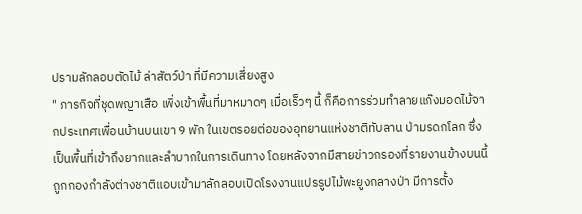ปรามลักลอบตัดไม้ ล่าสัตว์ป่า ที่มีความเสี่ยงสูง
" ภารกิจที่ชุดพญาเสือ เพิ่งเข้าพื้นที่มาหมาดๆ เมื่อเร็วๆ นี้ ก็คือการร่วมทำลายแก๊งมอดไม้จากประเทศเพื่อนบ้านบนเขา 9 พัก ในเขตรอยต่อของอุทยานแห่งชาติทับลาน ป่ามรดกโลก ซึ่งเป็นพื้นที่เข้าถึงยากและลำบากในการเดินทาง โดยหลังจากมีสายข่าวกรองที่รายงานข้างบนนี้ ถูกกองกำลังต่างชาติแอบเข้ามาลักลอบเปิดโรงงานแปรรูปไม้พะยูงกลางป่า มีการตั้ง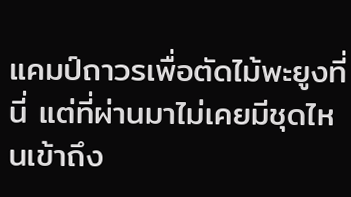แคมป์ถาวรเพื่อตัดไม้พะยูงที่นี่ แต่ที่ผ่านมาไม่เคยมีชุดไหนเข้าถึง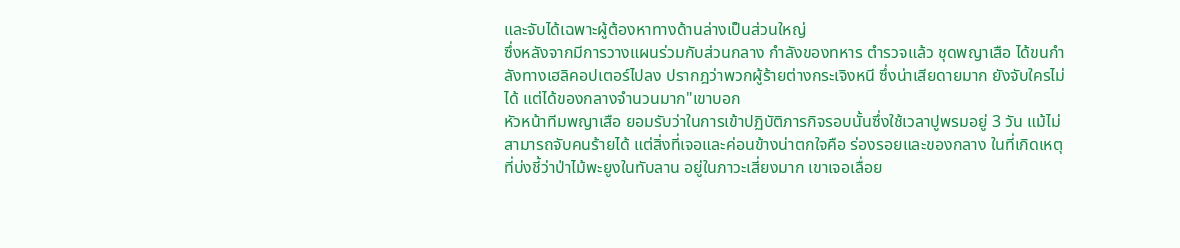และจับได้เฉพาะผู้ต้องหาทางด้านล่างเป็นส่วนใหญ่
ซึ่งหลังจากมีการวางแผนร่วมกับส่วนกลาง กำลังของทหาร ตำรวจแล้ว ชุดพญาเสือ ได้ขนกำลังทางเฮลิคอปเตอร์ไปลง ปรากฎว่าพวกผู้ร้ายต่างกระเจิงหนี ซึ่งน่าเสียดายมาก ยังจับใครไม่ได้ แต่ได้ของกลางจำนวนมาก"เขาบอก
หัวหน้าทีมพญาเสือ ยอมรับว่าในการเข้าปฏิบัติภารกิจรอบนั้นซึ่งใช้เวลาปูพรมอยู่ 3 วัน แม้ไม่สามารถจับคนร้ายได้ แต่สิ่งที่เจอและค่อนข้างน่าตกใจคือ ร่องรอยและของกลาง ในที่เกิดเหตุที่บ่งชี้ว่าป่าไม้พะยูงในทับลาน อยู่ในภาวะเสี่ยงมาก เขาเจอเลื่อย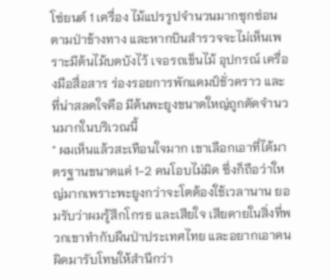โซ่ยนต์ 1 เครื่อง ไม้แปรรูปจำนวนมากซุกซ่อนตามป่าข้างทาง และหากบินสำรวจจะไม่เห็นเพราะมีต้นไม้บดบังไว้ เจอรถเข็นไม้ อุปกรณ์ เครื่องมือสื่อสาร ร่องรอยการพักแคมป์ชั่วคราว และที่น่าสลดใจคือ มีต้นพะยูงขนาดใหญ่ถูกตัดจำนวนมากในบริเวณนี้
" ผมเห็นแล้วสะเทือนใจมาก เขาเลือกเอาที่ได้มาตรฐานขนาดแค่ 1-2 คนโอบไม่มิด ซึ่งก็ถือว่าใหญ่มากเพราะพะยูงกว่าจะโตต้องใช้เวลานาน ยอมรับว่าผมรู้สึกโกรธ และเสียใจ เสียดายในสิ่งที่พวกเขาทำกับผืนป่าประเทศไทย และอยากเอาคนผิดมารับโทษให้สำนึกว่า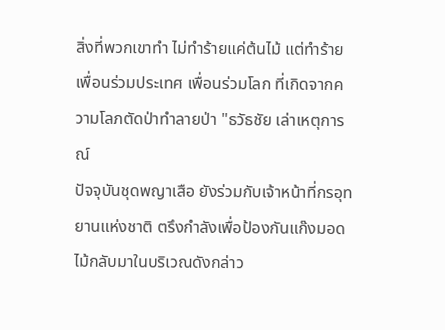สิ่งที่พวกเขาทำ ไม่ทำร้ายแค่ต้นไม้ แต่ทำร้ายเพื่อนร่วมประเทศ เพื่อนร่วมโลก ที่เกิดจากความโลภตัดป่าทำลายป่า "ธวัธชัย เล่าเหตุการณ์
ปัจจุบันชุดพญาเสือ ยังร่วมกับเจ้าหน้าที่กรอุทยานแห่งชาติ ตรึงกำลังเพื่อป้องกันแก๊งมอดไม้กลับมาในบริเวณดังกล่าว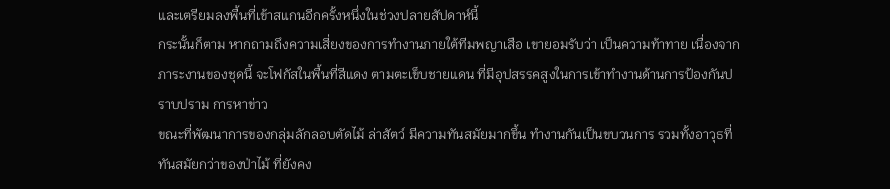และเตรียมลงพื้นที่เข้าสแกนอีกครั้งหนึ่งในช่วงปลายสัปดาห์นี้
กระนั้นก็ตาม หากถามถึงความเสี่ยงของการทำงานภายใต้ทีมพญาเสือ เขายอมรับว่า เป็นความท้าทาย เนื่องจากภาระงานของชุดนี้ จะโฟกัสในพื้นที่สีแดง ตามตะเข็บชายแดน ที่มีอุปสรรคสูงในการเข้าทำงานด้านการป้องกันปราบปราม การหาข่าว
ขณะที่พัฒนาการของกลุ่มลักลอบตัดไม้ ล่าสัตว์ มีความทันสมัยมากขึ้น ทำงานกันเป็นขบวนการ รวมทั้งอาวุธที่ทันสมัยกว่าของป่าไม้ ที่ยังคง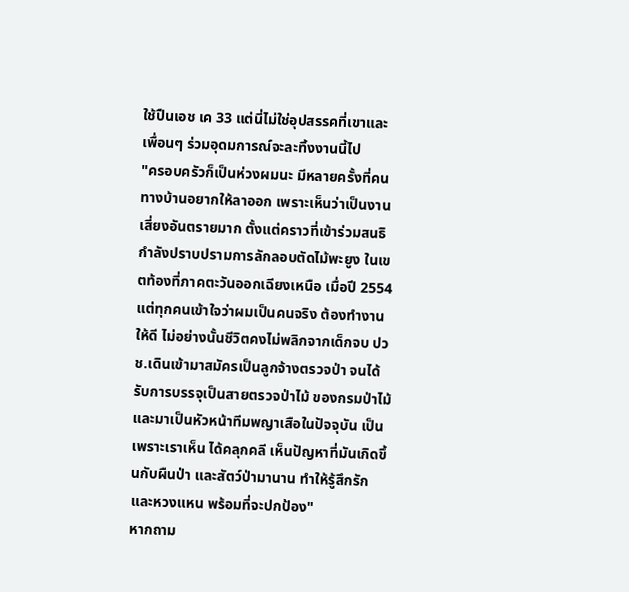ใช้ปืนเอช เค 33 แต่นี่ไม่ใช่อุปสรรคที่เขาและเพื่อนๆ ร่วมอุดมการณ์จะละทิ้งงานนี้ไป
"ครอบครัวก็เป็นห่วงผมนะ มีหลายครั้งที่คนทางบ้านอยากให้ลาออก เพราะเห็นว่าเป็นงานเสี่ยงอันตรายมาก ตั้งแต่คราวที่เข้าร่วมสนธิกำลังปราบปรามการลักลอบตัดไม้พะยูง ในเขตท้องที่ภาคตะวันออกเฉียงเหนือ เมื่อปี 2554 แต่ทุกคนเข้าใจว่าผมเป็นคนจริง ต้องทำงานให้ดี ไม่อย่างนั้นชีวิตคงไม่พลิกจากเด็กจบ ปวช.เดินเข้ามาสมัครเป็นลูกจ้างตรวจป่า จนได้รับการบรรจุเป็นสายตรวจป่าไม้ ของกรมป่าไม้ และมาเป็นหัวหน้าทีมพญาเสือในปัจจุบัน เป็นเพราะเราเห็น ได้คลุกคลี เห็นปัญหาที่มันเกิดขึ้นกับผืนป่า และสัตว์ป่ามานาน ทำให้รู้สึกรักและหวงแหน พร้อมที่จะปกป้อง"
หากถาม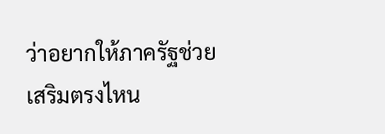ว่าอยากให้ภาครัฐช่วยเสริมตรงไหน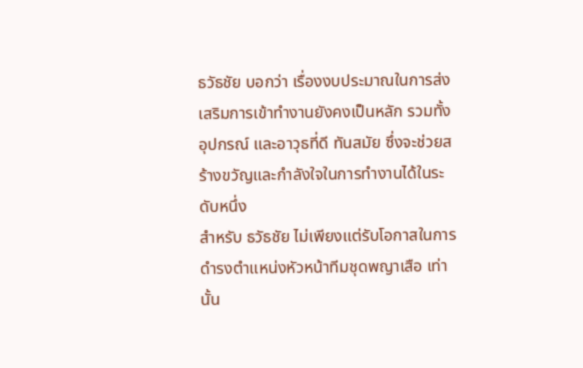ธวัธชัย บอกว่า เรื่องงบประมาณในการส่งเสริมการเข้าทำงานยังคงเป็นหลัก รวมทั้งอุปกรณ์ และอาวุธที่ดี ทันสมัย ซึ่งจะช่วยสร้างขวัญและกำลังใจในการทำงานได้ในระดับหนึ่ง
สำหรับ ธวัธชัย ไม่เพียงแต่รับโอกาสในการดำรงตำแหน่งหัวหน้าทีมชุดพญาเสือ เท่านั้น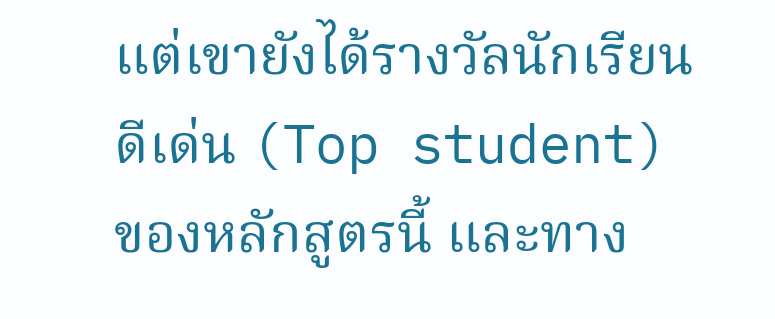แต่เขายังได้รางวัลนักเรียนดีเด่น (Top student) ของหลักสูตรนี้ และทาง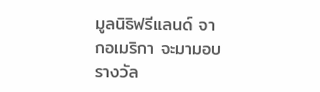มูลนิธิฟรีแลนด์ จากอเมริกา จะมามอบรางวัล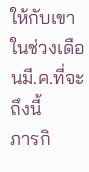ให้กับเขาในช่วงเดือนมี.ค.ที่จะถึงนี้
ภารกิ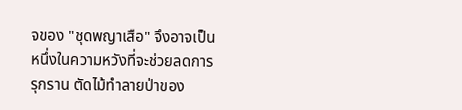จของ "ชุดพญาเสือ" จึงอาจเป็นหนึ่งในความหวังที่จะช่วยลดการรุกราน ตัดไม้ทำลายป่าของ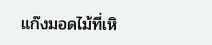แก๊งมอดไม้ที่เหิ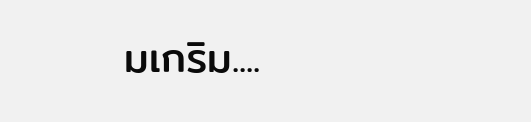มเกริม....